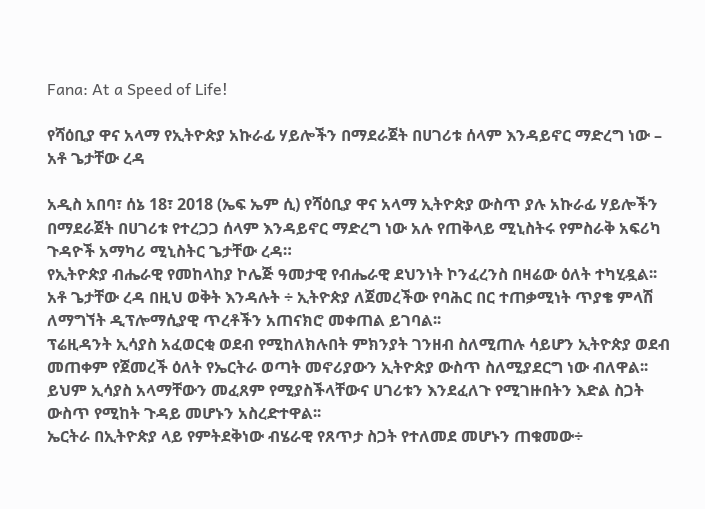Fana: At a Speed of Life!

የሻዕቢያ ዋና አላማ የኢትዮጵያ አኩራፊ ሃይሎችን በማደራጀት በሀገሪቱ ሰላም እንዳይኖር ማድረግ ነው – አቶ ጌታቸው ረዳ

አዲስ አበባ፣ ሰኔ 18፣ 2018 (ኤፍ ኤም ሲ) የሻዕቢያ ዋና አላማ ኢትዮጵያ ውስጥ ያሉ አኩራፊ ሃይሎችን በማደራጀት በሀገሪቱ የተረጋጋ ሰላም እንዳይኖር ማድረግ ነው አሉ የጠቅላይ ሚኒስትሩ የምስራቅ አፍሪካ ጉዳዮች አማካሪ ሚኒስትር ጌታቸው ረዳ።
የኢትዮጵያ ብሔራዊ የመከላከያ ኮሌጅ ዓመታዊ የብሔራዊ ደህንነት ኮንፈረንስ በዛሬው ዕለት ተካሂዷል፡፡
አቶ ጌታቸው ረዳ በዚህ ወቅት እንዳሉት ÷ ኢትዮጵያ ለጀመረችው የባሕር በር ተጠቃሚነት ጥያቄ ምላሽ ለማግኘት ዲፕሎማሲያዊ ጥረቶችን አጠናክሮ መቀጠል ይገባል፡፡
ፕሬዚዳንት ኢሳያስ አፈወርቂ ወደብ የሚከለክሉበት ምክንያት ገንዘብ ስለሚጠሉ ሳይሆን ኢትዮጵያ ወደብ መጠቀም የጀመረች ዕለት የኤርትራ ወጣት መኖሪያውን ኢትዮጵያ ውስጥ ስለሚያደርግ ነው ብለዋል፡፡
ይህም ኢሳያስ አላማቸውን መፈጸም የሚያስችላቸውና ሀገሪቱን እንደፈለጉ የሚገዙበትን እድል ስጋት ውስጥ የሚከት ጉዳይ መሆኑን አስረድተዋል፡፡
ኤርትራ በኢትዮጵያ ላይ የምትደቅነው ብሄራዊ የጸጥታ ስጋት የተለመደ መሆኑን ጠቁመው÷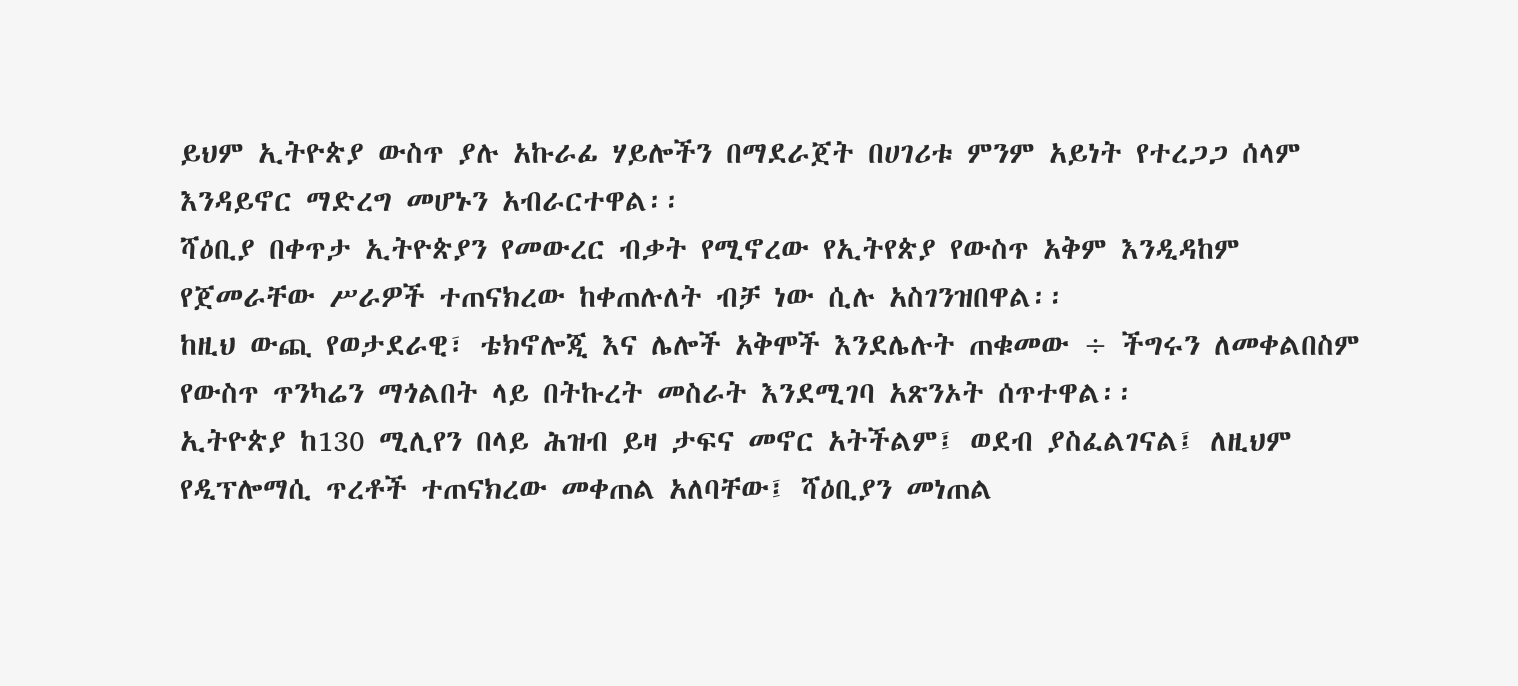ይህም ኢትዮጵያ ውስጥ ያሉ አኩራፊ ሃይሎችን በማደራጀት በሀገሪቱ ምንም አይነት የተረጋጋ ሰላም እንዳይኖር ማድረግ መሆኑን አብራርተዋል፡፡
ሻዕቢያ በቀጥታ ኢትዮጵያን የመውረር ብቃት የሚኖረው የኢትየጵያ የውስጥ አቅም እንዲዳከም የጀመራቸው ሥራዎች ተጠናክረው ከቀጠሉለት ብቻ ነው ሲሉ አስገንዝበዋል፡፡
ከዚህ ውጪ የወታደራዊ፣ ቴክኖሎጂ እና ሌሎች አቅሞች እንደሌሉት ጠቁመው ÷ ችግሩን ለመቀልበስም የውስጥ ጥንካሬን ማጎልበት ላይ በትኩረት መስራት እንደሚገባ አጽንኦት ሰጥተዋል፡፡
ኢትዮጵያ ከ130 ሚሊየን በላይ ሕዝብ ይዛ ታፍና መኖር አትችልም፤ ወደብ ያስፈልገናል፤ ለዚህም የዲፕሎማሲ ጥረቶች ተጠናክረው መቀጠል አለባቸው፤ ሻዕቢያን መነጠል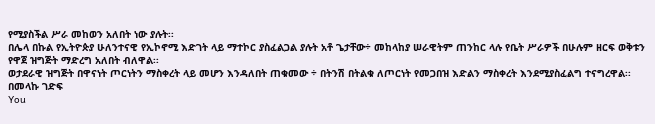የሚያስችል ሥራ መከወን አለበት ነው ያሉት፡፡
በሌላ በኩል የኢትዮጵያ ሁለንተናዊ የኢኮኖሚ እድገት ላይ ማተኮር ያስፈልጋል ያሉት አቶ ጌታቸው÷ መከላከያ ሠራዊትም ጠንከር ላሉ የቤት ሥራዎች በሁሉም ዘርፍ ወቅቱን የዋጀ ዝግጅት ማድረግ አለበት ብለዋል፡፡
ወታደራዊ ዝግጅት በዋናነት ጦርነትን ማስቀረት ላይ መሆን እንዳለበት ጠቁመው ÷ በትንሽ በትልቁ ለጦርነት የመጋበዝ እድልን ማስቀረት እንደሚያስፈልግ ተናግረዋል፡፡
በመላኩ ገድፍ
You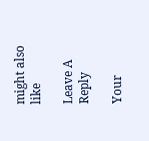might also like

Leave A Reply

Your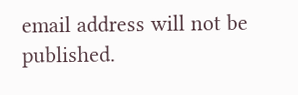email address will not be published.